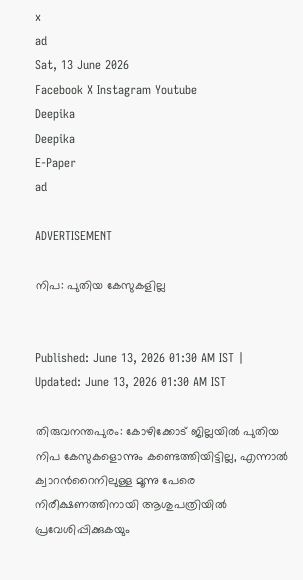x
ad
Sat, 13 June 2026
Facebook X Instagram Youtube
Deepika
Deepika
E-Paper
ad

ADVERTISEMENT

നിപ: പുതിയ കേസുകളില്ല


Published: June 13, 2026 01:30 AM IST | Updated: June 13, 2026 01:30 AM IST

തിരുവനന്തപുരം: കോഴിക്കോട് ജില്ലയിൽ പുതിയ നിപ കേസുകളൊന്നും കണ്ടെത്തിയിട്ടില്ല, എന്നാൽ ക്വാറന്‍റൈനിലുള്ള മൂന്നു പേരെ നിരീക്ഷണത്തിനായി ആശുപത്രിയിൽ പ്രവേശിപ്പിക്കുകയും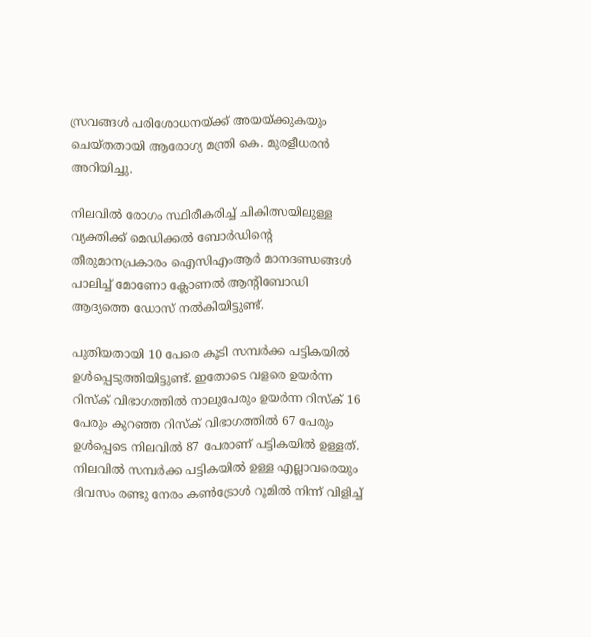സ്രവങ്ങൾ പരിശോധനയ്ക്ക് അയയ്ക്കുകയും ചെയ്തതായി ആരോഗ്യ മന്ത്രി കെ. മുരളീധരൻ അറിയിച്ചു.

നിലവിൽ രോഗം സ്ഥിരീകരിച്ച് ചികിത്സയിലുള്ള വ്യക്തിക്ക് മെഡിക്കൽ ബോർഡിന്‍റെ തീരുമാനപ്രകാരം ഐസിഎംആർ മാനദണ്ഡങ്ങൾ പാലിച്ച് മോണോ ക്ലോണൽ ആന്‍റിബോഡി ആദ്യത്തെ ഡോസ് നൽകിയിട്ടുണ്ട്.

പുതിയതായി 10 പേരെ കൂടി സമ്പർക്ക പട്ടികയിൽ ഉൾപ്പെടുത്തിയിട്ടുണ്ട്. ഇതോടെ വളരെ ഉയർന്ന റിസ്‌ക് വിഭാഗത്തിൽ നാലുപേരും ഉയർന്ന റിസ്‌ക് 16 പേരും കുറഞ്ഞ റിസ്‌ക് വിഭാഗത്തിൽ 67 പേരും ഉൾപ്പെടെ നിലവിൽ 87 പേരാണ് പട്ടികയിൽ ഉള്ളത്. നിലവിൽ സമ്പർക്ക പട്ടികയിൽ ഉള്ള എല്ലാവരെയും ദിവസം രണ്ടു നേരം കണ്‍ട്രോൾ റൂമിൽ നിന്ന് വിളിച്ച്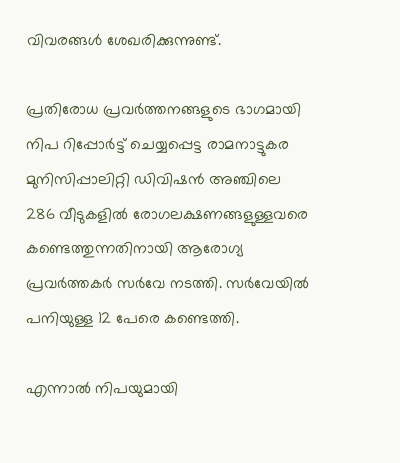വിവരങ്ങൾ ശേഖരിക്കുന്നുണ്ട്.

പ്രതിരോധ പ്രവർത്തനങ്ങളുടെ ഭാഗമായി നിപ റിപ്പോർട്ട് ചെയ്യപ്പെട്ട രാമനാട്ടുകര മുനിസിപ്പാലിറ്റി ഡിവിഷൻ അഞ്ചിലെ 286 വീടുകളിൽ രോഗലക്ഷണങ്ങളുള്ളവരെ കണ്ടെത്തുന്നതിനായി ആരോഗ്യ പ്രവർത്തകർ സർവേ നടത്തി. സർവേയിൽ പനിയുള്ള 12 പേരെ കണ്ടെത്തി.

എന്നാൽ നിപയുമായി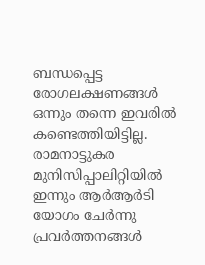ബന്ധപ്പെട്ട രോഗലക്ഷണങ്ങൾ ഒന്നും തന്നെ ഇവരിൽ കണ്ടെത്തിയിട്ടില്ല. രാമനാട്ടുകര മുനിസിപ്പാലിറ്റിയിൽ ഇന്നും ആർആർടി യോഗം ചേർന്നു പ്രവർത്തനങ്ങൾ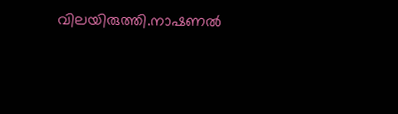വിലയിരുത്തി.നാഷണൽ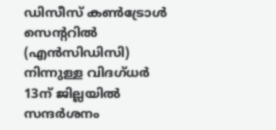ഡിസീസ് കണ്‍ട്രോൾ സെന്‍ററിൽ (എൻസിഡിസി) നിന്നുള്ള വിദഗ്ധർ 13ന് ജില്ലയിൽ സന്ദർശനം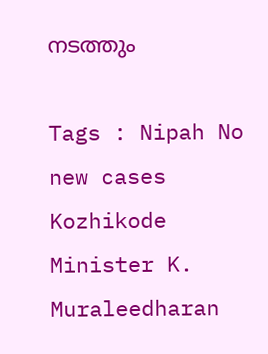നടത്തും

Tags : Nipah No new cases Kozhikode Minister K. Muraleedharan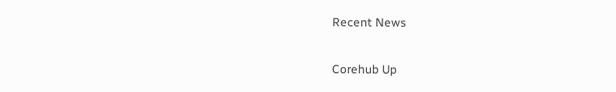Recent News

Corehub Up